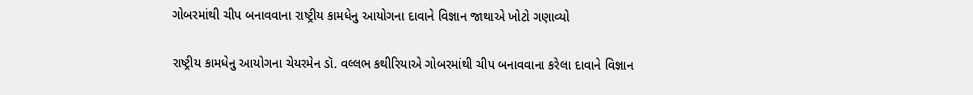ગોબરમાંથી ચીપ બનાવવાના રાષ્ટ્રીય કામધેનુ આયોગના દાવાને વિજ્ઞાન જાથાએ ખોટો ગણાવ્યો

રાષ્ટ્રીય કામધેનુ આયોગના ચેયરમેન ડૉ. વલ્લભ કથીરિયાએ ગોબરમાંથી ચીપ બનાવવાના કરેલા દાવાને વિજ્ઞાન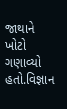જાથાને ખોટો ગણાવ્યો હતો.વિજ્ઞાન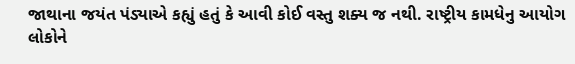જાથાના જયંત પંડ્યાએ કહ્યું હતું કે આવી કોઈ વસ્તુ શક્ય જ નથી. રાષ્ટ્રીય કામધેનુ આયોગ લોકોને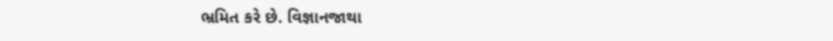ભ્રમિત કરે છે. વિજ્ઞાનજાથા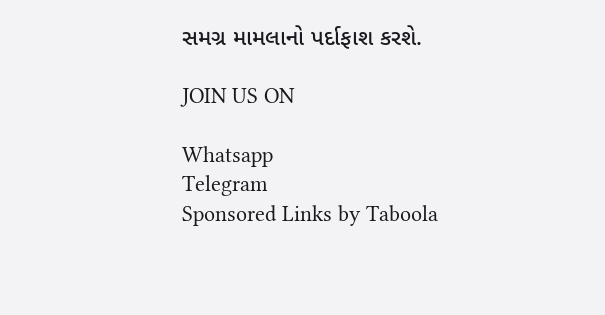સમગ્ર મામલાનો પર્દાફાશ કરશે.

JOIN US ON

Whatsapp
Telegram
Sponsored Links by Taboola